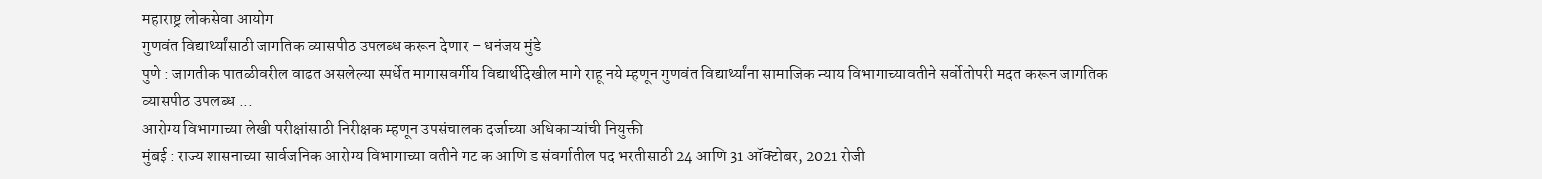महाराष्ट्र लोकसेवा आयोग
गुणवंत विद्यार्थ्यांसाठी जागतिक व्यासपीठ उपलब्ध करून देणार – धनंजय मुंडे
पुणे : जागतीक पातळीवरील वाढत असलेल्या स्पर्धेत मागासवर्गीय विद्यार्थीदेखील मागे राहू नये म्हणून गुणवंत विद्यार्थ्यांना सामाजिक न्याय विभागाच्यावतीने सर्वोतोपरी मदत करून जागतिक व्यासपीठ उपलब्ध ...
आरोग्य विभागाच्या लेखी परीक्षांसाठी निरीक्षक म्हणून उपसंचालक दर्जाच्या अधिकाऱ्यांची नियुक्ती
मुंबई : राज्य शासनाच्या सार्वजनिक आरोग्य विभागाच्या वतीने गट क आणि ड संवर्गातील पद भरतीसाठी 24 आणि 31 ऑक्टोबर, 2021 रोजी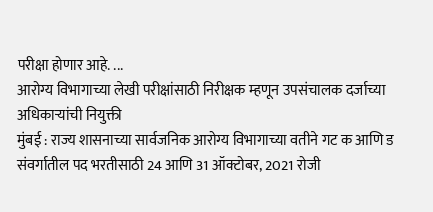परीक्षा होणार आहे. ...
आरोग्य विभागाच्या लेखी परीक्षांसाठी निरीक्षक म्हणून उपसंचालक दर्जाच्या अधिकाऱ्यांची नियुक्ती
मुंबई : राज्य शासनाच्या सार्वजनिक आरोग्य विभागाच्या वतीने गट क आणि ड संवर्गातील पद भरतीसाठी 24 आणि 31 ऑक्टोबर, 2021 रोजी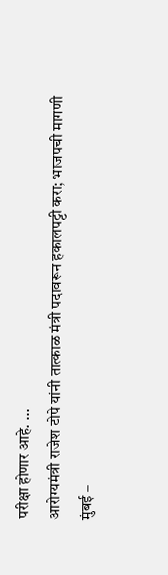परीक्षा होणार आहे. ...
आरोग्यमंत्री राजेश टोपे यांनी तात्काळ मंत्री पदावरून हकालपट्टी करा; भाजपची मागणी
मुंबई –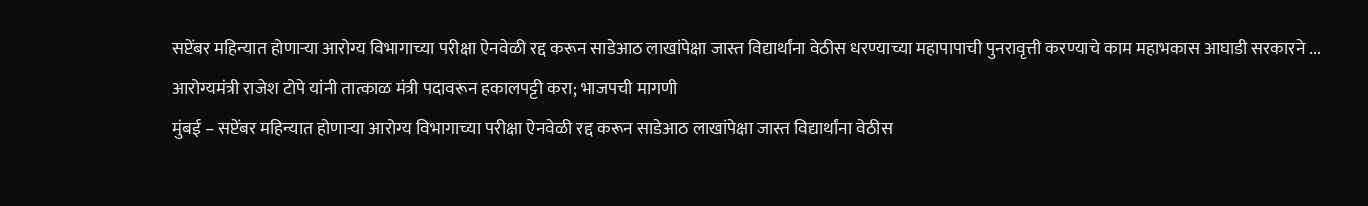सप्टेंबर महिन्यात होणाऱ्या आरोग्य विभागाच्या परीक्षा ऐनवेळी रद्द करून साडेआठ लाखांपेक्षा जास्त विद्यार्थांना वेठीस धरण्याच्या महापापाची पुनरावृत्ती करण्याचे काम महाभकास आघाडी सरकारने ...
आरोग्यमंत्री राजेश टोपे यांनी तात्काळ मंत्री पदावरून हकालपट्टी करा; भाजपची मागणी
मुंबई – सप्टेंबर महिन्यात होणाऱ्या आरोग्य विभागाच्या परीक्षा ऐनवेळी रद्द करून साडेआठ लाखांपेक्षा जास्त विद्यार्थांना वेठीस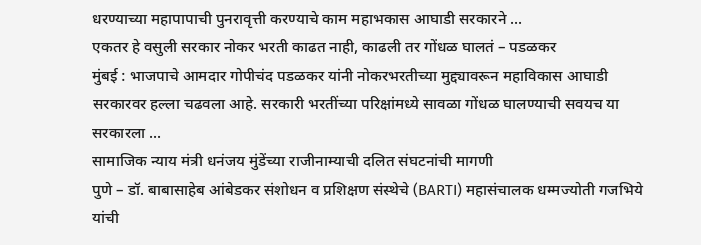धरण्याच्या महापापाची पुनरावृत्ती करण्याचे काम महाभकास आघाडी सरकारने ...
एकतर हे वसुली सरकार नोकर भरती काढत नाही, काढली तर गोंधळ घालतं – पडळकर
मुंबई : भाजपाचे आमदार गोपीचंद पडळकर यांनी नोकरभरतीच्या मुद्द्यावरून महाविकास आघाडी सरकारवर हल्ला चढवला आहे. सरकारी भरतींच्या परिक्षांमध्ये सावळा गोंधळ घालण्याची सवयच या सरकारला ...
सामाजिक न्याय मंत्री धनंजय मुंडेंच्या राजीनाम्याची दलित संघटनांची मागणी
पुणे – डॉ. बाबासाहेब आंबेडकर संशोधन व प्रशिक्षण संस्थेचे (BARTI) महासंचालक धम्मज्योती गजभिये यांची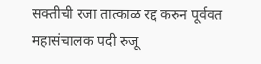सक्तीची रजा तात्काळ रद्द करुन पूर्ववत महासंचालक पदी रुजू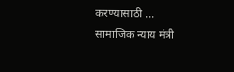करण्यासाठी ...
सामाजिक न्याय मंत्री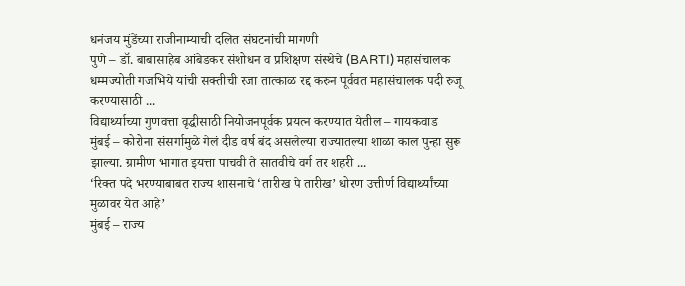धनंजय मुंडेंच्या राजीनाम्याची दलित संघटनांची मागणी
पुणे – डॉ. बाबासाहेब आंबेडकर संशोधन व प्रशिक्षण संस्थेचे (BARTI) महासंचालक धम्मज्योती गजभिये यांची सक्तीची रजा तात्काळ रद्द करुन पूर्ववत महासंचालक पदी रुजू करण्यासाठी ...
विद्यार्थ्याच्या गुणवत्ता वृद्धीसाठी नियोजनपूर्वक प्रयत्न करण्यात येतील – गायकवाड
मुंबई – कोरोना संसर्गामुळे गेलं दीड वर्ष बंद असलेल्या राज्यातल्या शाळा काल पुन्हा सुरू झाल्या. ग्रामीण भागात इयत्ता पाचवी ते सातवीचे वर्ग तर शहरी ...
‘रिक्त पदे भरण्याबाबत राज्य शासनाचे ‘तारीख पे तारीख’ धोरण उत्तीर्ण विद्यार्थ्यांच्या मुळावर येत आहे’
मुंबई – राज्य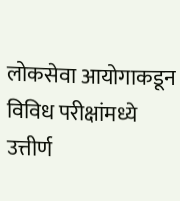लोकसेवा आयोगाकडून विविध परीक्षांमध्ये उत्तीर्ण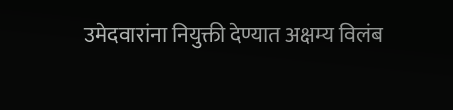उमेदवारांना नियुक्ती देण्यात अक्षम्य विलंब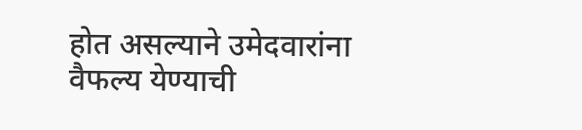होत असल्याने उमेदवारांना वैफल्य येण्याची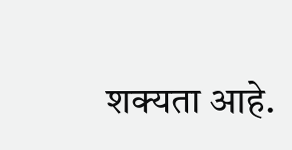शक्यता आहे.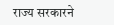राज्य सरकारने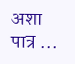अशा पात्र ...